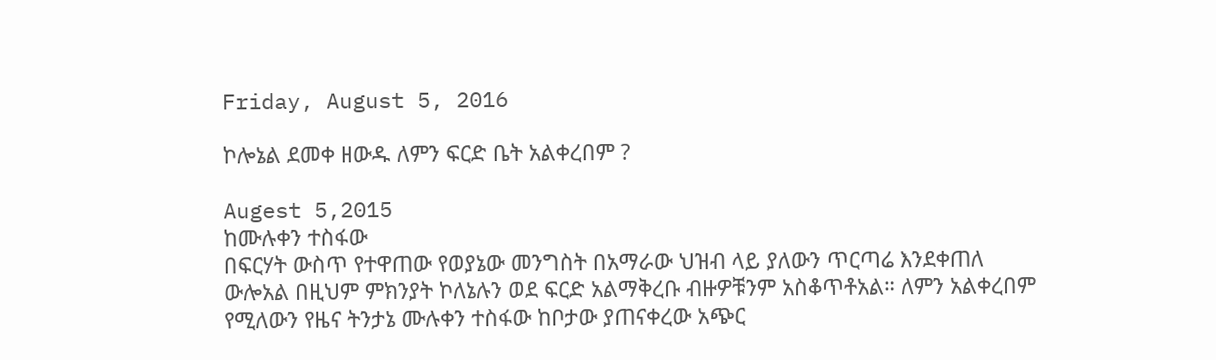Friday, August 5, 2016

ኮሎኔል ደመቀ ዘውዱ ለምን ፍርድ ቤት አልቀረበም ?

Augest 5,2015
ከሙሉቀን ተስፋው
በፍርሃት ውስጥ የተዋጠው የወያኔው መንግስት በአማራው ህዝብ ላይ ያለውን ጥርጣሬ እንደቀጠለ ውሎአል በዚህም ምክንያት ኮለኔሉን ወደ ፍርድ አልማቅረቡ ብዙዎቹንም አስቆጥቶአል። ለምን አልቀረበም የሚለውን የዜና ትንታኔ ሙሉቀን ተስፋው ከቦታው ያጠናቀረው አጭር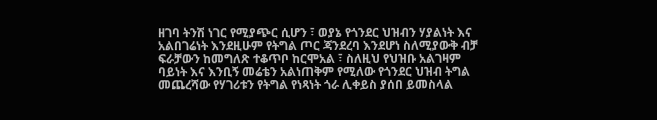ዘገባ ትንሽ ነገር የሚያጭር ሲሆን ፣ ወያኔ የጎንደር ህዝብን ሃያልነት እና አልበገሬነት እንደዚሁም የትግል ጦር ጃንደረባ እንደሆነ ስለሚያውቅ ብቻ ፍራቻውን ከመግለጽ ተቆጥቦ ከርሞአል ፣ ስለዚህ የህዝቡ አልገዛም ባይነት እና እንቢኝ መሬቴን አልነጠቅም የሚለው የጎንደር ህዝብ ትግል መጨረሻው የሃገሪቱን የትግል የነጻነት ጎራ ሊቀይስ ያሰበ ይመስላል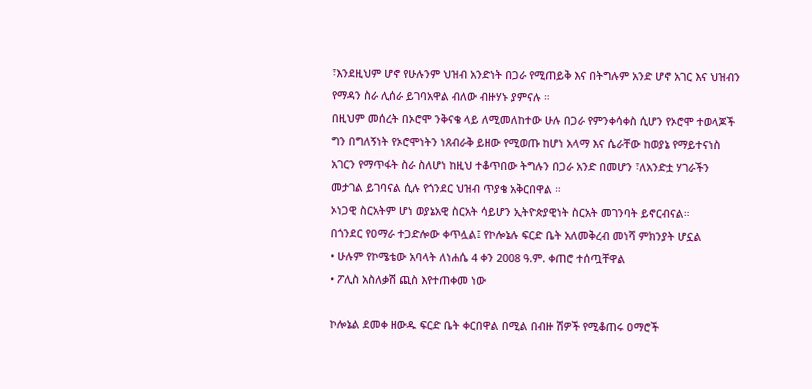፣እንደዚህም ሆኖ የሁሉንም ህዝብ አንድነት በጋራ የሚጠይቅ እና በትግሉም አንድ ሆኖ አገር እና ህዝብን የማዳን ስራ ሊሰራ ይገባአዋል ብለው ብዙሃኑ ያምናሉ ።
በዚህም መሰረት በኦሮሞ ንቅናቄ ላይ ለሚመለከተው ሁሉ በጋራ የምንቀሳቀስ ሲሆን የኦሮሞ ተወላጆች ግን በግለኝነት የኦሮሞነትን ነጸብራቅ ይዘው የሚወጡ ከሆነ አላማ እና ሴራቸው ከወያኔ የማይተናነስ አገርን የማጥፋት ስራ ስለሆነ ከዚህ ተቆጥበው ትግሉን በጋራ አንድ በመሆን ፣ለአንድቷ ሃገራችን መታገል ይገባናል ሲሉ የጎንደር ህዝብ ጥያቄ አቅርበዋል ።
ኦነጋዊ ስርአትም ሆነ ወያኔአዊ ስርአት ሳይሆን ኢትዮጵያዊነት ስርአት መገንባት ይኖርብናል።
በጎንደር የዐማራ ተጋድሎው ቀጥሏል፤ የኮሎኔሉ ፍርድ ቤት አለመቅረብ መነሻ ምክንያት ሆኗል
• ሁሉም የኮሜቴው አባላት ለነሐሴ 4 ቀን 2008 ዓ.ም. ቀጠሮ ተሰጧቸዋል
• ፖሊስ አስለቃሽ ጪስ እየተጠቀመ ነው

ኮሎኔል ደመቀ ዘውዱ ፍርድ ቤት ቀርበዋል በሚል በብዙ ሽዎች የሚቆጠሩ ዐማሮች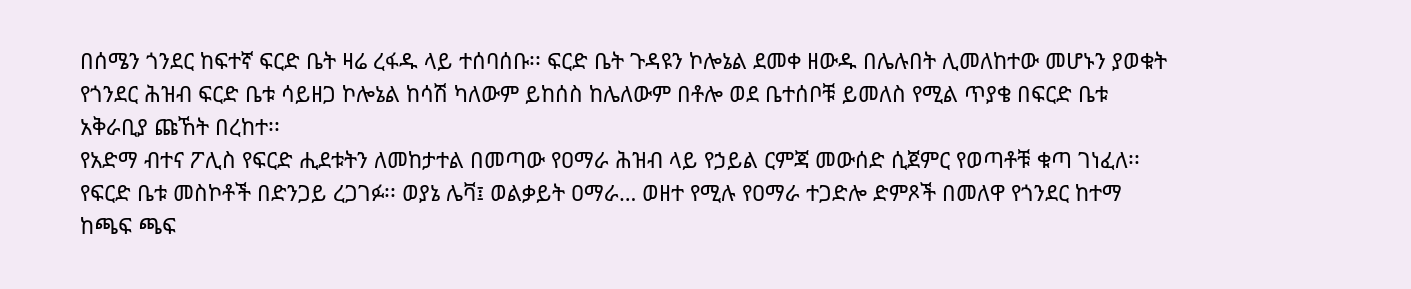በሰሜን ጎንደር ከፍተኛ ፍርድ ቤት ዛሬ ረፋዱ ላይ ተሰባሰቡ፡፡ ፍርድ ቤት ጉዳዩን ኮሎኔል ደመቀ ዘውዱ በሌሉበት ሊመለከተው መሆኑን ያወቁት የጎንደር ሕዝብ ፍርድ ቤቱ ሳይዘጋ ኮሎኔል ከሳሽ ካለውም ይከሰስ ከሌለውም በቶሎ ወደ ቤተሰቦቹ ይመለስ የሚል ጥያቄ በፍርድ ቤቱ አቅራቢያ ጩኸት በረከተ፡፡
የአድማ ብተና ፖሊስ የፍርድ ሒደቱትን ለመከታተል በመጣው የዐማራ ሕዝብ ላይ የኃይል ርምጃ መውሰድ ሲጀምር የወጣቶቹ ቁጣ ገነፈለ፡፡ የፍርድ ቤቱ መስኮቶች በድንጋይ ረጋገፉ፡፡ ወያኔ ሌቫ፤ ወልቃይት ዐማራ… ወዘተ የሚሉ የዐማራ ተጋድሎ ድምጾች በመለዋ የጎንደር ከተማ ከጫፍ ጫፍ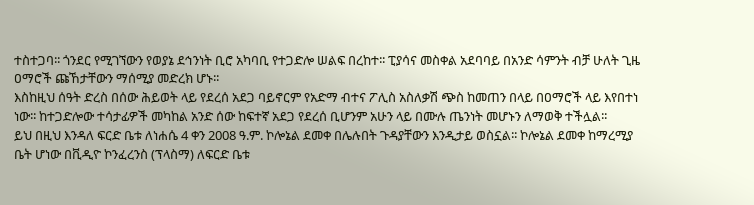ተስተጋባ፡፡ ጎንደር የሚገኘውን የወያኔ ደኅንነት ቢሮ አካባቢ የተጋድሎ ሠልፍ በረከተ፡፡ ፒያሳና መስቀል አደባባይ በአንድ ሳምንት ብቻ ሁለት ጊዜ ዐማሮች ጩኸታቸውን ማሰሚያ መድረክ ሆኑ፡፡
እስከዚህ ሰዓት ድረስ በሰው ሕይወት ላይ የደረሰ አደጋ ባይኖርም የአድማ ብተና ፖሊስ አስለቃሽ ጭስ ከመጠን በላይ በዐማሮች ላይ እየበተነ ነው፡፡ ከተጋድሎው ተሳታፊዎች መካከል አንድ ሰው ከፍተኛ አደጋ የደረሰ ቢሆንም አሁን ላይ በሙሉ ጤንነት መሆኑን ለማወቅ ተችሏል፡፡
ይህ በዚህ እንዳለ ፍርድ ቤቱ ለነሐሴ 4 ቀን 2008 ዓ.ም. ኮሎኔል ደመቀ በሌሉበት ጉዳያቸውን እንዲታይ ወስኗል፡፡ ኮሎኔል ደመቀ ከማረሚያ ቤት ሆነው በቪዲዮ ኮንፈረንስ (ፕላስማ) ለፍርድ ቤቱ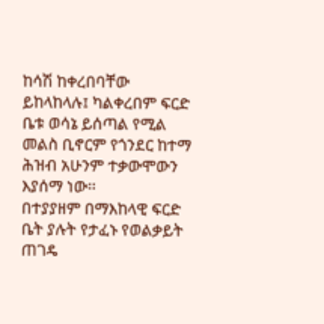ከሳሽ ከቀረበባቸው ይከላከላሉ፤ ካልቀረበም ፍርድ ቤቱ ወሳኔ ይሰጣል የሚል መልስ ቢኖርም የጎንደር ከተማ ሕዝብ አሁንም ተቃውሞውን እያሰማ ነው፡፡
በተያያዘም በማእከላዊ ፍርድ ቤት ያሉት የታፈኑ የወልቃይት ጠገዴ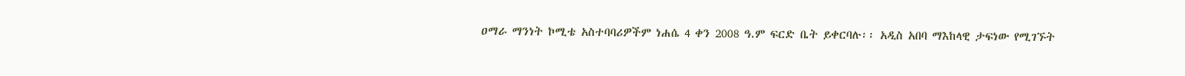ዐማራ ማንነት ኮሚቴ አስተባባሪዎችም ነሐሴ 4 ቀን 2008 ዓ.ም ፍርድ ቤት ይቀርባሉ፡፡ አዲስ አበባ ማእከላዊ ታፍነው የሚገኙት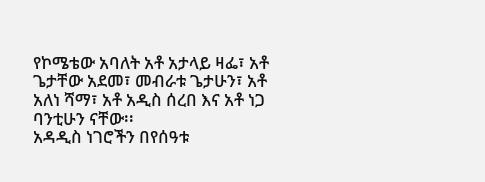የኮሜቴው አባለት አቶ አታላይ ዛፌ፣ አቶ ጌታቸው አደመ፣ መብራቱ ጌታሁን፣ አቶ አለነ ሻማ፣ አቶ አዲስ ሰረበ እና አቶ ነጋ ባንቲሁን ናቸው፡፡
አዳዲስ ነገሮችን በየሰዓቱ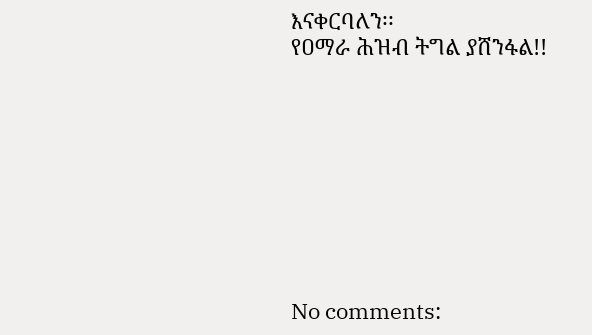እናቀርባለን፡፡
የዐማራ ሕዝብ ትግል ያሸንፋል!!









No comments: